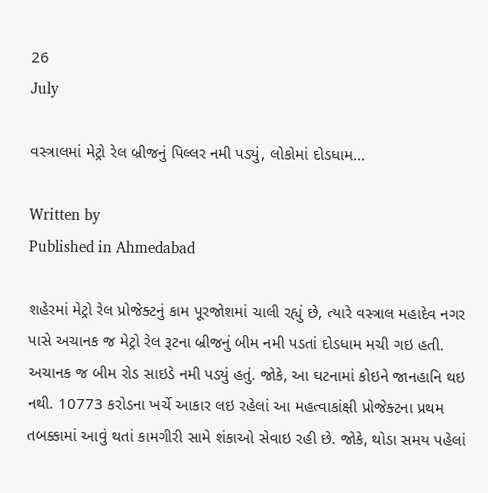26
July

વસ્ત્રાલમાં મેટ્રો રેલ બ્રીજનું પિલ્લર નમી પડ્યું, લોકોમાં દોડધામ...

Written by
Published in Ahmedabad

શહેરમાં મેટ્રો રેલ પ્રોજેક્ટનું કામ પૂરજોશમાં ચાલી રહ્યું છે, ત્યારે વસ્ત્રાલ મહાદેવ નગર પાસે અચાનક જ મેટ્રો રેલ રૂટના બ્રીજનું બીમ નમી પડતાં દોડધામ મચી ગઇ હતી. અચાનક જ બીમ રોડ સાઇડે નમી પડ્યું હતું. જોકે, આ ઘટનામાં કોઇને જાનહાનિ થઇ નથી. 10773 કરોડના ખર્ચે આકાર લઇ રહેલાં આ મહત્વાકાંક્ષી પ્રોજેક્ટના પ્રથમ તબક્કામાં આવું થતાં કામગીરી સામે શંકાઓ સેવાઇ રહી છે. જોકે, થોડા સમય પહેલાં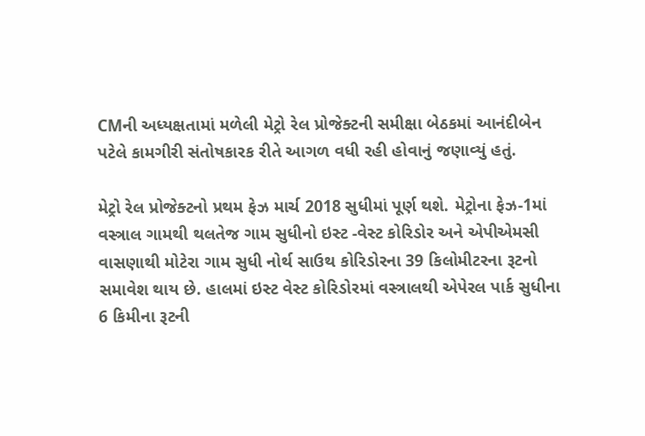CMની અધ્યક્ષતામાં મળેલી મેટ્રો રેલ પ્રોજેક્ટની સમીક્ષા બેઠકમાં આનંદીબેન પટેલે કામગીરી સંતોષકારક રીતે આગળ વધી રહી હોવાનું જણાવ્યું હતું.

મેટ્રો રેલ પ્રોજેક્ટનો પ્રથમ ફેઝ માર્ચ 2018 સુધીમાં પૂર્ણ થશે. મેટ્રોના ફેઝ-1માં વસ્ત્રાલ ગામથી થલતેજ ગામ સુધીનો ઇસ્ટ -વેસ્ટ કોરિડોર અને એપીએમસી વાસણાથી મોટેરા ગામ સુધી નોર્થ સાઉથ કોરિડોરના 39 કિલોમીટરના રૂટનો સમાવેશ થાય છે. હાલમાં ઇસ્ટ વેસ્ટ કોરિડોરમાં વસ્ત્રાલથી એપેરલ પાર્ક સુધીના 6 કિમીના રૂટની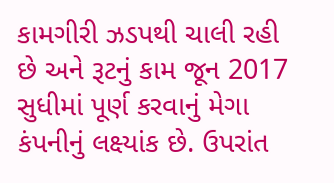કામગીરી ઝડપથી ચાલી રહી છે અને રૂટનું કામ જૂન 2017 સુધીમાં પૂર્ણ કરવાનું મેગા કંપનીનું લક્ષ્યાંક છે. ઉપરાંત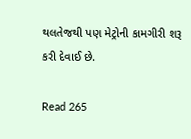થલતેજથી પણ મેટ્રોની કામગીરી શરૂ કરી દેવાઈ છે.

Read 265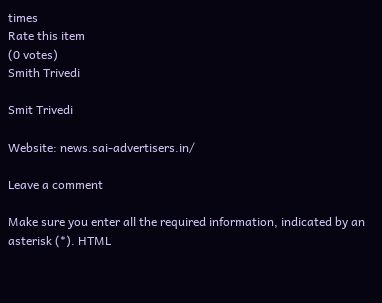times
Rate this item
(0 votes)
Smith Trivedi

Smit Trivedi

Website: news.sai-advertisers.in/

Leave a comment

Make sure you enter all the required information, indicated by an asterisk (*). HTML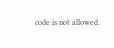code is not allowed.